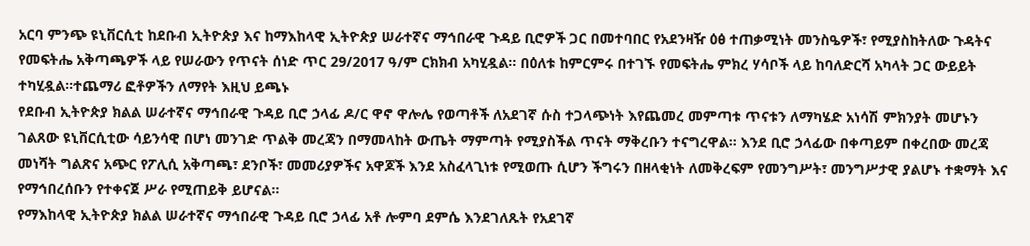አርባ ምንጭ ዩኒቨርሲቲ ከደቡብ ኢትዮጵያ እና ከማእከላዊ ኢትዮጵያ ሠራተኛና ማኅበራዊ ጉዳይ ቢሮዎች ጋር በመተባበር የአደንዛዥ ዕፅ ተጠቃሚነት መንስዔዎች፣ የሚያስከትለው ጉዳትና የመፍትሔ አቅጣጫዎች ላይ የሠራውን የጥናት ሰነድ ጥር 29/2017 ዓ/ም ርክክብ አካሂዷል፡፡ በዕለቱ ከምርምሩ በተገኙ የመፍትሔ ምክረ ሃሳቦች ላይ ከባለድርሻ አካላት ጋር ውይይት ተካሂዷል፡፡ተጨማሪ ፎቶዎችን ለማየት እዚህ ይጫኑ
የደቡብ ኢትዮጵያ ክልል ሠራተኛና ማኅበራዊ ጉዳይ ቢሮ ኃላፊ ዶ/ር ዋኖ ዋሎሌ የወጣቶች ለአደገኛ ሱስ ተጋላጭነት እየጨመረ መምጣቱ ጥናቱን ለማካሄድ አነሳሽ ምክንያት መሆኑን ገልጸው ዩኒቨርሲቲው ሳይንሳዊ በሆነ መንገድ ጥልቅ መረጃን በማመላከት ውጤት ማምጣት የሚያስችል ጥናት ማቅረቡን ተናግረዋል፡፡ እንደ ቢሮ ኃላፊው በቀጣይም በቀረበው መረጃ መነሻት ግልጽና አጭር የፖሊሲ አቅጣጫ፣ ደንቦች፣ መመሪያዎችና አዋጆች እንደ አስፈላጊነቱ የሚወጡ ሲሆን ችግሩን በዘላቂነት ለመቅረፍም የመንግሥት፣ መንግሥታዊ ያልሆኑ ተቋማት እና የማኅበረሰቡን የተቀናጀ ሥራ የሚጠይቅ ይሆናል፡፡
የማእከላዊ ኢትዮጵያ ክልል ሠራተኛና ማኅበራዊ ጉዳይ ቢሮ ኃላፊ አቶ ሎምባ ደምሴ እንደገለጹት የአደገኛ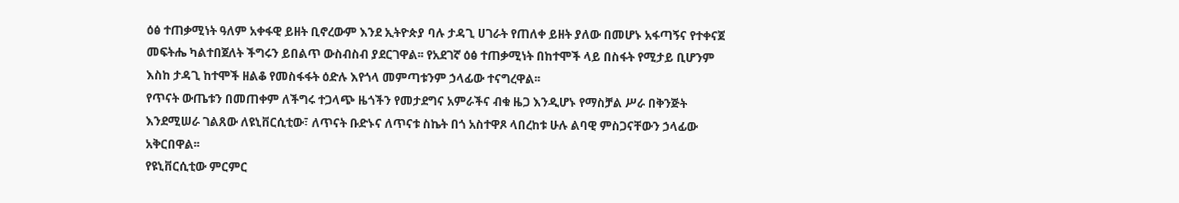ዕፅ ተጠቃሚነት ዓለም አቀፋዊ ይዘት ቢኖረውም እንደ ኢትዮጵያ ባሉ ታዳጊ ሀገራት የጠለቀ ይዘት ያለው በመሆኑ አፋጣኝና የተቀናጀ መፍትሔ ካልተበጀለት ችግሩን ይበልጥ ውስብስብ ያደርገዋል፡፡ የአደገኛ ዕፅ ተጠቃሚነት በከተሞች ላይ በስፋት የሚታይ ቢሆንም እስከ ታዳጊ ከተሞች ዘልቆ የመስፋፋት ዕድሉ እየጎላ መምጣቱንም ኃላፊው ተናግረዋል፡፡
የጥናት ውጤቱን በመጠቀም ለችግሩ ተጋላጭ ዜጎችን የመታደግና አምራችና ብቁ ዜጋ እንዲሆኑ የማስቻል ሥራ በቅንጅት እንደሚሠራ ገልጸው ለዩኒቨርሲቲው፣ ለጥናት ቡድኑና ለጥናቱ ስኬት በጎ አስተዋጾ ላበረከቱ ሁሉ ልባዊ ምስጋናቸውን ኃላፊው አቅርበዋል፡፡
የዩኒቨርሲቲው ምርምር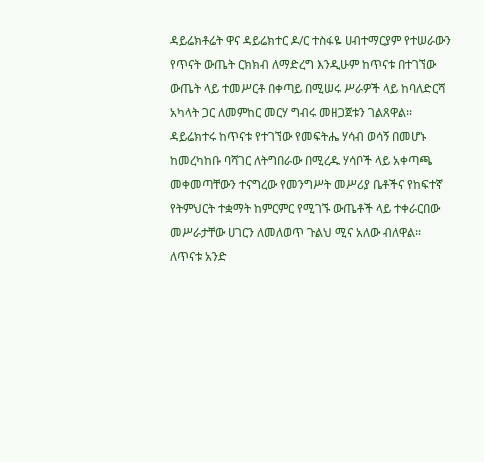ዳይሬክቶሬት ዋና ዳይሬክተር ዶ/ር ተስፋዬ ሀብተማርያም የተሠራውን የጥናት ውጤት ርክክብ ለማድረግ እንዲሁም ከጥናቱ በተገኘው ውጤት ላይ ተመሥርቶ በቀጣይ በሚሠሩ ሥራዎች ላይ ከባለድርሻ አካላት ጋር ለመምከር መርሃ ግብሩ መዘጋጀቱን ገልጸዋል፡፡ ዳይሬክተሩ ከጥናቱ የተገኘው የመፍትሔ ሃሳብ ወሳኝ በመሆኑ ከመረካከቡ ባሻገር ለትግበራው በሚረዱ ሃሳቦች ላይ አቀጣጫ መቀመጣቸውን ተናግረው የመንግሥት መሥሪያ ቤቶችና የከፍተኛ የትምህርት ተቋማት ከምርምር የሚገኙ ውጤቶች ላይ ተቀራርበው መሥራታቸው ሀገርን ለመለወጥ ጉልህ ሚና አለው ብለዋል፡፡ ለጥናቱ አንድ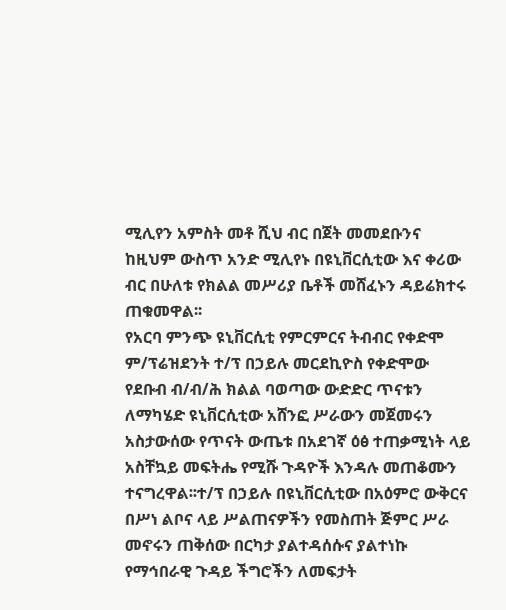ሚሊየን አምስት መቶ ሺህ ብር በጀት መመደቡንና ከዚህም ውስጥ አንድ ሚሊየኑ በዩኒቨርሲቲው እና ቀሪው ብር በሁለቱ የክልል መሥሪያ ቤቶች መሸፈኑን ዳይሬክተሩ ጠቁመዋል፡፡
የአርባ ምንጭ ዩኒቨርሲቲ የምርምርና ትብብር የቀድሞ ም/ፕሬዝደንት ተ/ፕ በኃይሉ መርደኪዮስ የቀድሞው የደቡብ ብ/ብ/ሕ ክልል ባወጣው ውድድር ጥናቱን ለማካሄድ ዩኒቨርሲቲው አሸንፎ ሥራውን መጀመሩን አስታውሰው የጥናት ውጤቱ በአደገኛ ዕፅ ተጠቃሚነት ላይ አስቸኳይ መፍትሔ የሚሹ ጉዳዮች እንዳሉ መጠቆሙን ተናግረዋል፡፡ተ/ፕ በኃይሉ በዩኒቨርሲቲው በአዕምሮ ውቅርና በሥነ ልቦና ላይ ሥልጠናዎችን የመስጠት ጅምር ሥራ መኖሩን ጠቅሰው በርካታ ያልተዳሰሱና ያልተነኩ የማኅበራዊ ጉዳይ ችግሮችን ለመፍታት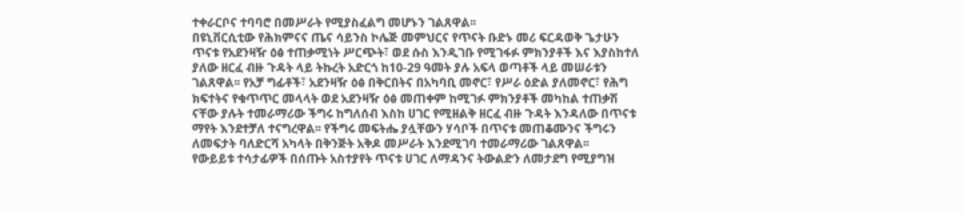ተቀራርቦና ተባባሮ በመሥራት የሚያስፈልግ መሆኑን ገልጸዋል፡፡
በዩኒቨርሲቲው የሕክምናና ጤና ሳይንስ ኮሌጅ መምህርና የጥናት ቡድኑ መሪ ፍርዳወቅ ጌታሁን ጥናቱ የአደንዛዥ ዕፅ ተጠቃሚነት ሥርጭት፣ ወደ ሱስ እንዲገቡ የሚገፋፉ ምክንያቶች እና እያስከተለ ያለው ዘርፈ ብዙ ጉዳት ላይ ትኩረት አድርጎ ከ10-29 ዓመት ያሉ አፍላ ወጣቶች ላይ መሠራቱን ገልጸዋል፡፡ የአቻ ግፊቶች፣ አደንዛዥ ዕፅ በቅርበትና በአካባቢ መኖር፣ የሥራ ዕድል ያለመኖር፣ የሕግ ክፍተትና የቁጥጥር መላላት ወደ አደንዛዥ ዕፅ መጠቀም ከሚገፉ ምክንያቶች መካከል ተጠቃሽ ናቸው ያሉት ተመራማሪው ችግሩ ከግለሰብ እስከ ሀገር የሚዘልቅ ዘርፈ ብዙ ጉዳት እንዳለው በጥናቱ ማየት እንደተቻለ ተናግረዋል፡፡ የችግሩ መፍትሔ ያሏቸውን ሃሳቦች በጥናቱ መጠቆሙንና ችግሩን ለመፍታት ባለድርሻ አካላት በቅንጅት አቅዶ መሥራት እንደሚገባ ተመራማሪው ገልጸዋል፡፡
የውይይቱ ተሳታፊዎች በሰጡት አስተያየት ጥናቱ ሀገር ለማዳንና ትውልድን ለመታደግ የሚያግዝ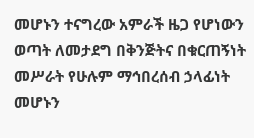መሆኑን ተናግረው አምራች ዜጋ የሆነውን ወጣት ለመታደግ በቅንጅትና በቁርጠኝነት መሥራት የሁሉም ማኅበረሰብ ኃላፊነት መሆኑን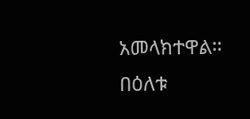አመላክተዋል፡፡
በዕለቱ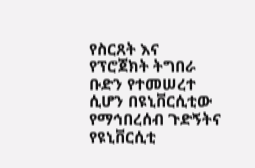የስርጸት እና የፕሮጀክት ትግበራ ቡድን የተመሠረተ ሲሆን በዩኒቨርሲቲው የማኅበረሰብ ጉድኝትና የዩኒቨርሲቲ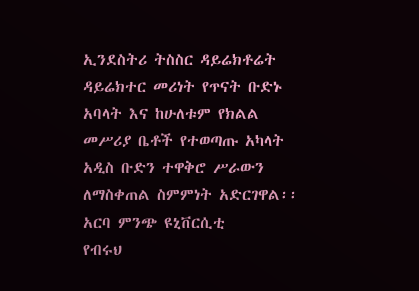ኢንደስትሪ ትስስር ዳይሬክቶሬት ዳይሬክተር መሪነት የጥናት ቡድኑ አባላት እና ከሁለቱም የክልል መሥሪያ ቤቶች የተወጣጡ አካላት አዲስ ቡድን ተዋቅሮ ሥራውን ለማስቀጠል ስምምነት አድርገዋል፡፡
አርባ ምንጭ ዩኒቨርሲቲ
የብሩህ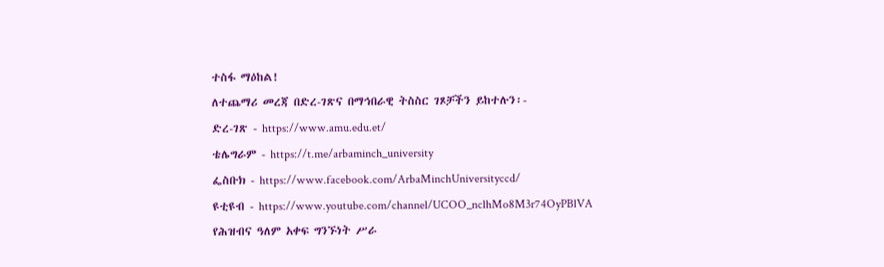ተስፋ ማዕከል!
ለተጨማሪ መረጃ በድረ-ገጽና በማኅበራዊ ትስስር ገጾቻችን ይከተሉን፡-
ድረ-ገጽ - https://www.amu.edu.et/
ቴሌግራም - https://t.me/arbaminch_university
ፌስቡክ - https://www.facebook.com/ArbaMinchUniversityccd/
ዩቲዩብ - https://www.youtube.com/channel/UCOO_nclhMo8M3r74OyPBlVA
የሕዝብና ዓለም አቀፍ ግንኙነት ሥራ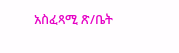አስፈጻሚ ጽ/ቤት